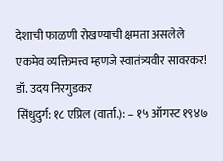देशाची फाळणी रोखण्याची क्षमता असलेले एकमेव व्यक्तिमत्त्व म्हणजे स्वातंत्र्यवीर सावरकर! डॉ. उदय निरगुडकर
सिंधुदुर्ग: १८ एप्रिल (वार्ता.): – १५ ऑगस्ट १९४७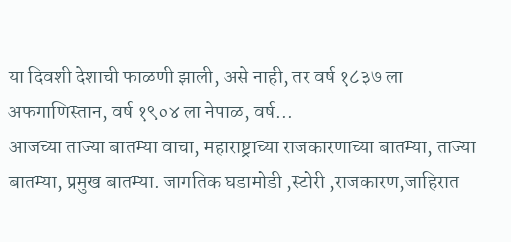या दिवशी देशाची फाळणी झाली, असे नाही, तर वर्ष १८३७ ला अफगाणिस्तान, वर्ष १९०४ ला नेपाळ, वर्ष...
आजच्या ताज्या बातम्या वाचा, महाराष्ट्राच्या राजकारणाच्या बातम्या, ताज्या बातम्या, प्रमुख बातम्या. जागतिक घडामोडी ,स्टोरी ,राजकारण,जाहिरात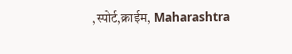,स्पोर्ट,क्राईम, Maharashtra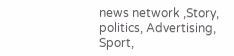news network ,Story, politics, Advertising, Sport,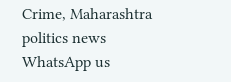Crime, Maharashtra politics news
WhatsApp us